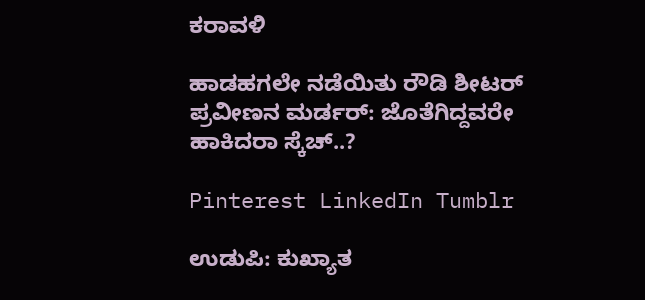ಕರಾವಳಿ

ಹಾಡಹಗಲೇ ನಡೆಯಿತು ರೌಡಿ ಶೀಟರ್‌ ಪ್ರವೀಣನ ಮರ್ಡರ್: ಜೊತೆಗಿದ್ದವರೇ ಹಾಕಿದರಾ ಸ್ಕೆಚ್..?

Pinterest LinkedIn Tumblr

ಉಡುಪಿ: ಕುಖ್ಯಾತ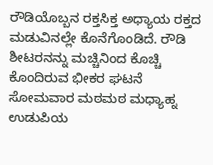ರೌಡಿಯೊಬ್ಬನ ರಕ್ತಸಿಕ್ತ ಅಧ್ಯಾಯ ರಕ್ತದ ಮಡುವಿನಲ್ಲೇ ಕೊನೆಗೊಂಡಿದೆ. ರೌಡಿ ಶೀಟರನನ್ನು ಮಚ್ಚಿನಿಂದ ಕೊಚ್ಚಿ ಕೊಂದಿರುವ ಭೀಕರ ಘಟನೆ ಸೋಮವಾರ ಮಠಮಠ ಮಧ್ಯಾಹ್ನ ಉಡುಪಿಯ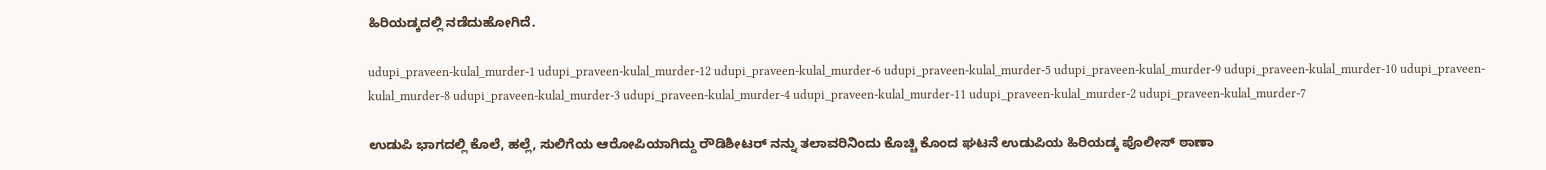ಹಿರಿಯಡ್ಕದಲ್ಲಿ ನಡೆದುಹೋಗಿದೆ.

udupi_praveen-kulal_murder-1 udupi_praveen-kulal_murder-12 udupi_praveen-kulal_murder-6 udupi_praveen-kulal_murder-5 udupi_praveen-kulal_murder-9 udupi_praveen-kulal_murder-10 udupi_praveen-kulal_murder-8 udupi_praveen-kulal_murder-3 udupi_praveen-kulal_murder-4 udupi_praveen-kulal_murder-11 udupi_praveen-kulal_murder-2 udupi_praveen-kulal_murder-7

ಉಡುಪಿ ಭಾಗದಲ್ಲಿ ಕೊಲೆ, ಹಲ್ಲೆ, ಸುಲಿಗೆಯ ಆರೋಪಿಯಾಗಿದ್ದು ರೌಡಿಶೀಟರ್ ನನ್ನು ತಲಾವರಿನಿಂದು ಕೊಚ್ಚಿ ಕೊಂದ ಘಟನೆ ಉಡುಪಿಯ ಹಿರಿಯಡ್ಕ ಪೊಲೀಸ್ ಠಾಣಾ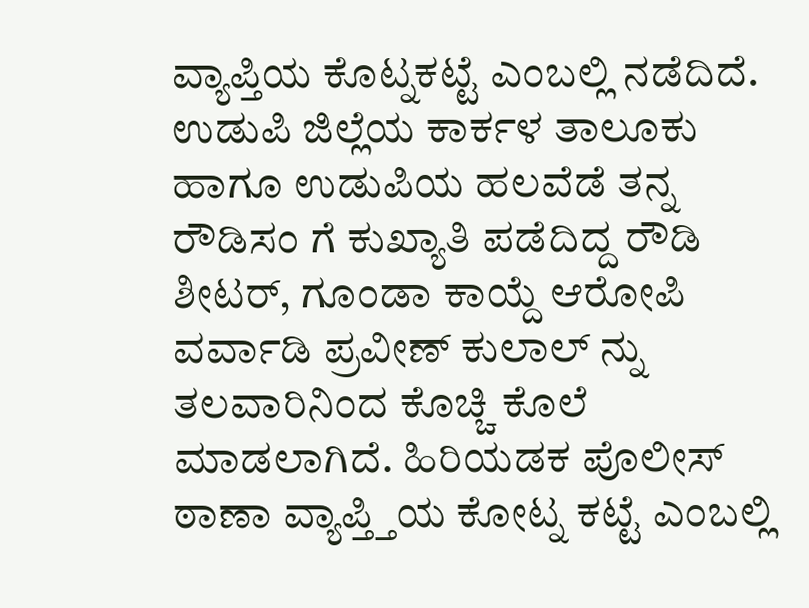ವ್ಯಾಪ್ತಿಯ ಕೊಟ್ನಕಟ್ಟೆ ಎಂಬಲ್ಲಿ ನಡೆದಿದೆ. ಉಡುಪಿ ಜಿಲ್ಲೆಯ ಕಾರ್ಕಳ ತಾಲೂಕು ಹಾಗೂ ಉಡುಪಿಯ ಹಲವೆಡೆ ತನ್ನ ರೌಡಿಸಂ ಗೆ ಕುಖ್ಯಾತಿ ಪಡೆದಿದ್ದ ರೌಡಿ ಶೀಟರ್, ಗೂಂಡಾ ಕಾಯ್ದೆ ಆರೋಪಿ ವರ್ವಾಡಿ ಪ್ರವೀಣ್ ಕುಲಾಲ್ ನ್ನು ತಲವಾರಿನಿಂದ ಕೊಚ್ಚಿ ಕೊಲೆ ಮಾಡಲಾಗಿದೆ. ಹಿರಿಯಡಕ ಪೊಲೀಸ್ ಠಾಣಾ ವ್ಯಾಪ್ತ್ತಿಯ ಕೋಟ್ನ ಕಟ್ಟೆ ಎಂಬಲ್ಲಿ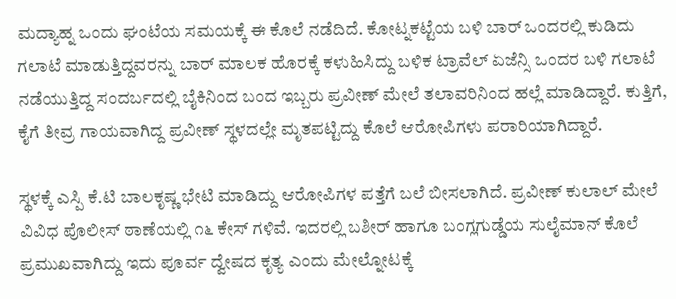ಮದ್ಯಾಹ್ನ ಒಂದು ಘಂಟೆಯ ಸಮಯಕ್ಕೆ ಈ ಕೊಲೆ ನಡೆದಿದೆ. ಕೋಟ್ನಕಟ್ಟೆಯ ಬಳಿ ಬಾರ್ ಒಂದರಲ್ಲಿ ಕುಡಿದು ಗಲಾಟೆ ಮಾಡುತ್ತಿದ್ದವರನ್ನು ಬಾರ್ ಮಾಲಕ ಹೊರಕ್ಕೆ ಕಳುಹಿಸಿದ್ದು ಬಳಿಕ ಟ್ರಾವೆಲ್ ಏಜೆನ್ಸಿ ಒಂದರ ಬಳಿ ಗಲಾಟೆ ನಡೆಯುತ್ತಿದ್ದ ಸಂದರ್ಬದಲ್ಲಿ ಬೈಕಿನಿಂದ ಬಂದ ಇಬ್ಬರು ಪ್ರವೀಣ್ ಮೇಲೆ ತಲಾವರಿನಿಂದ ಹಲ್ಲೆ ಮಾಡಿದ್ದಾರೆ. ಕುತ್ತಿಗೆ, ಕೈಗೆ ತೀವ್ರ ಗಾಯವಾಗಿದ್ದ ಪ್ರವೀಣ್ ಸ್ಥಳದಲ್ಲೇ ಮೃತಪಟ್ಟಿದ್ದು ಕೊಲೆ ಆರೋಪಿಗಳು ಪರಾರಿಯಾಗಿದ್ದಾರೆ.

ಸ್ಥಳಕ್ಕೆ ಎಸ್ಪಿ ಕೆ.ಟಿ ಬಾಲಕೃಷ್ಣ ಭೇಟಿ ಮಾಡಿದ್ದು ಆರೋಪಿಗಳ ಪತ್ತೆಗೆ ಬಲೆ ಬೀಸಲಾಗಿದೆ. ಪ್ರವೀಣ್ ಕುಲಾಲ್ ಮೇಲೆ ವಿವಿಧ ಪೊಲೀಸ್ ಠಾಣೆಯಲ್ಲಿ ೧೬ ಕೇಸ್ ಗಳಿವೆ. ಇದರಲ್ಲಿ ಬಶೀರ್ ಹಾಗೂ ಬಂಗ್ಲಗುಡ್ಡೆಯ ಸುಲೈಮಾನ್ ಕೊಲೆ ಪ್ರಮುಖವಾಗಿದ್ದು ಇದು ಪೂರ್ವ ದ್ವೇಷದ ಕೃತ್ಯ ಎಂದು ಮೇಲ್ನೋಟಕ್ಕೆ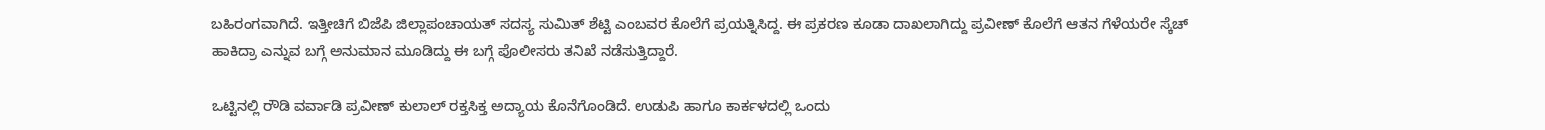ಬಹಿರಂಗವಾಗಿದೆ. ಇತ್ತೀಚಿಗೆ ಬಿಜೆಪಿ ಜಿಲ್ಲಾಪಂಚಾಯತ್ ಸದಸ್ಯ ಸುಮಿತ್ ಶೆಟ್ಟಿ ಎಂಬವರ ಕೊಲೆಗೆ ಪ್ರಯತ್ನಿಸಿದ್ದ. ಈ ಪ್ರಕರಣ ಕೂಡಾ ದಾಖಲಾಗಿದ್ದು ಪ್ರವೀಣ್ ಕೊಲೆಗೆ ಆತನ ಗೆಳೆಯರೇ ಸ್ಕೆಚ್ ಹಾಕಿದ್ರಾ ಎನ್ನುವ ಬಗ್ಗೆ ಅನುಮಾನ ಮೂಡಿದ್ದು ಈ ಬಗ್ಗೆ ಪೊಲೀಸರು ತನಿಖೆ ನಡೆಸುತ್ತಿದ್ದಾರೆ.

ಒಟ್ಟಿನಲ್ಲಿ ರೌಡಿ ವರ್ವಾಡಿ ಪ್ರವೀಣ್ ಕುಲಾಲ್ ರಕ್ತಸಿಕ್ತ ಅದ್ಯಾಯ ಕೊನೆಗೊಂಡಿದೆ. ಉಡುಪಿ ಹಾಗೂ ಕಾರ್ಕಳದಲ್ಲಿ ಒಂದು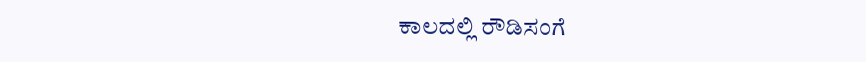ಕಾಲದಲ್ಲಿ ರೌಡಿಸಂಗೆ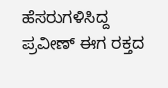ಹೆಸರುಗಳಿಸಿದ್ದ ಪ್ರವೀಣ್ ಈಗ ರಕ್ತದ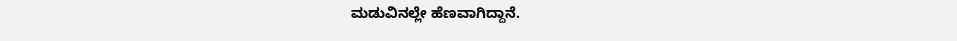ಮಡುವಿನಲ್ಲೇ ಹೆಣವಾಗಿದ್ದಾನೆ.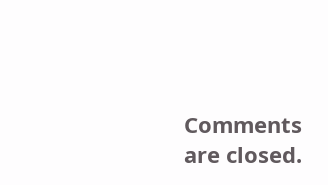Comments are closed.